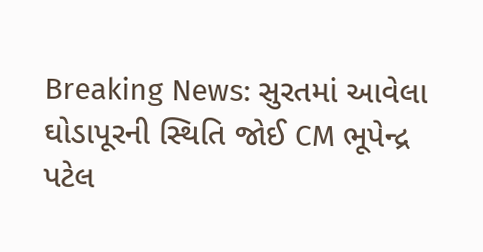Breaking News: સુરતમાં આવેલા ઘોડાપૂરની સ્થિતિ જોઈ CM ભૂપેન્દ્ર પટેલ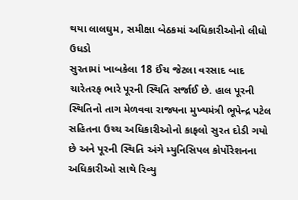થયા લાલઘુમ, સમીક્ષા બેઠકમાં અધિકારીઓનો લીધો ઉધડો
સુરતામાં ખાબકેલા 18 ઈંચ જેટલા વરસાદ બાદ ચારેતરફ ભારે પૂરની સ્થિતિ સર્જાઈ છે. હાલ પૂરની સ્થિતિનો તાગ મેળવવા રાજ્યના મુખ્યમંત્રી ભૂપેન્દ્ર પટેલ સહિતના ઉચ્ચ અધિકારીઓનો કાફલો સુરત દોડી ગયો છે અને પૂરની સ્થિતિ અંગે મ્યુનિસિપલ કોર્પોરેશનના અધિકારીઓ સાથે રિવ્યુ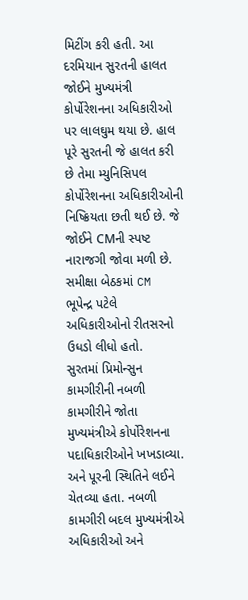મિટીંગ કરી હતી. આ દરમિયાન સુરતની હાલત જોઈને મુખ્યમંત્રી કોર્પોરેશનના અધિકારીઓ પર લાલઘુમ થયા છે. હાલ પૂરે સુરતની જે હાલત કરી છે તેમા મ્યુનિસિપલ કોર્પોરેશનના અધિકારીઓની નિષ્ક્રિયતા છતી થઈ છે. જે જોઈને CMની સ્પષ્ટ નારાજગી જોવા મળી છે. સમીક્ષા બેઠકમાં CM ભૂપેન્દ્ર પટેલે અધિકારીઓનો રીતસરનો ઉધડો લીધો હતો.
સુરતમાં પ્રિમોન્સુન કામગીરીની નબળી કામગીરીને જોતા મુખ્યમંત્રીએ કોર્પોરેશનના પદાધિકારીઓને ખખડાવ્યા. અને પૂરની સ્થિતિને લઈને ચેતવ્યા હતા. નબળી કામગીરી બદલ મુખ્યમંત્રીએ અધિકારીઓ અને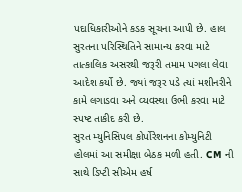પદાધિકારીઓને કડક સૂચના આપી છે. હાલ સુરતના પરિસ્થિતિને સામાન્ય કરવા માટે તાત્કાલિક અસરથી જરૂરી તમામ પગલા લેવા આદેશ કર્યો છે. જ્યાં જરૂર પડે ત્યાં મશીનરીને કામે લગાડવા અને વ્યવસ્થા ઉભી કરવા માટે સ્પષ્ટ તાકીદ કરી છે.
સુરત મ્યુનિસિપલ કોર્પોરેશનના કોમ્યુનિટી હોલમાં આ સમીક્ષા બેઠક મળી હતી. CM ની સાથે ડિપ્ટી સીએમ હર્ષ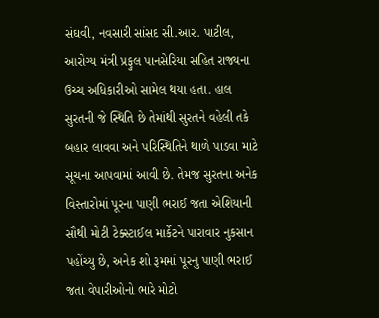સંઘવી, નવસારી સાંસદ સી.આર. પાટીલ, આરોગ્ય મંત્રી પ્રફુલ પાનસેરિયા સહિત રાજ્યના ઉચ્ચ અધિકારીઓ સામેલ થયા હતા. હાલ સુરતની જે સ્થિતિ છે તેમાંથી સુરતને વહેલી તકે બહાર લાવવા અને પરિસ્થિતિને થાળે પાડવા માટે સૂચના આપવામાં આવી છે. તેમજ સુરતના અનેક વિસ્તારોમાં પૂરના પાણી ભરાઈ જતા એશિયાની સૌથી મોટી ટેક્સ્ટાઈલ માર્કેટને પારાવાર નુકસાન પહોંચ્યુ છે, અનેક શો રૂમમાં પૂરનુ પાણી ભરાઈ જતા વેપારીઓનો ભારે મોટો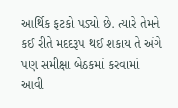આર્થિક ફટકો પડ્યો છે. ત્યારે તેમને કઈ રીતે મદદરૂપ થઈ શકાય તે અંગે પણ સમીક્ષા બેઠકમાં કરવામાં આવી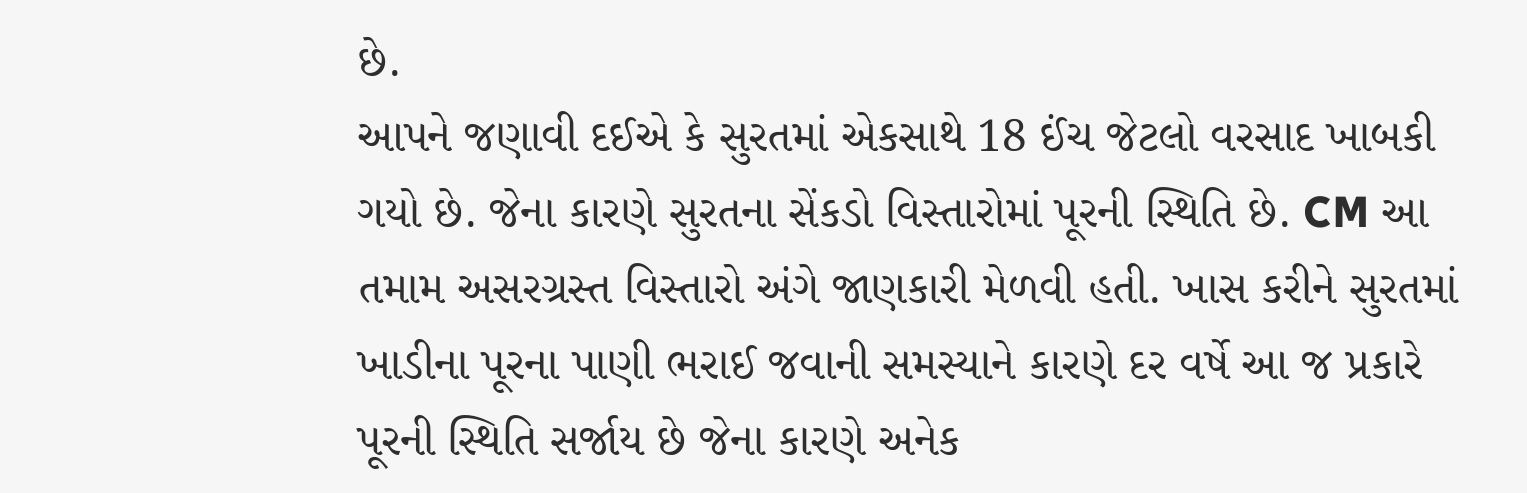છે.
આપને જણાવી દઈએ કે સુરતમાં એકસાથે 18 ઈંચ જેટલો વરસાદ ખાબકી ગયો છે. જેના કારણે સુરતના સેંકડો વિસ્તારોમાં પૂરની સ્થિતિ છે. CM આ તમામ અસરગ્રસ્ત વિસ્તારો અંગે જાણકારી મેળવી હતી. ખાસ કરીને સુરતમાં ખાડીના પૂરના પાણી ભરાઈ જવાની સમસ્યાને કારણે દર વર્ષે આ જ પ્રકારે પૂરની સ્થિતિ સર્જાય છે જેના કારણે અનેક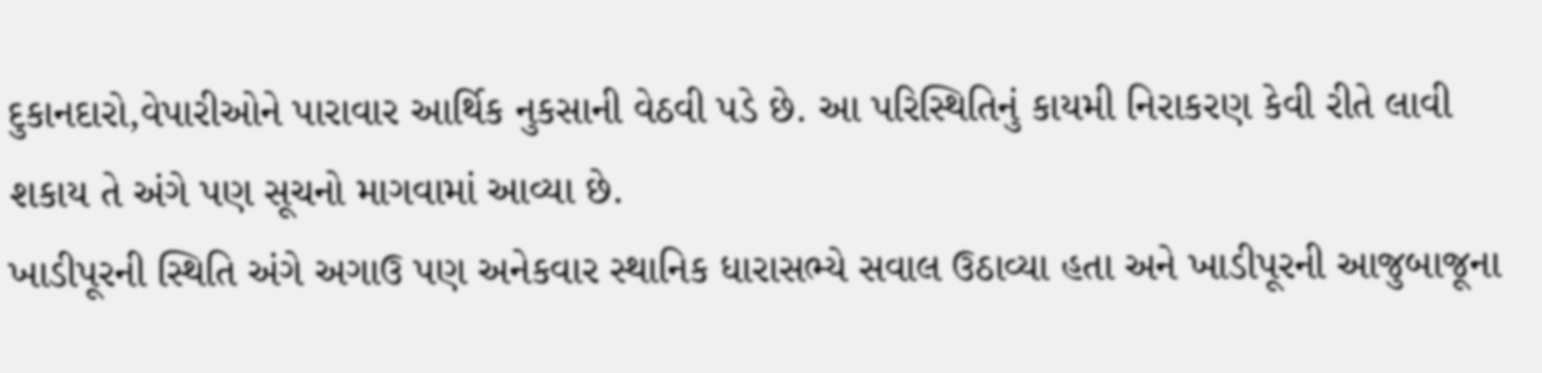દુકાનદારો,વેપારીઓને પારાવાર આર્થિક નુકસાની વેઠવી પડે છે. આ પરિસ્થિતિનું કાયમી નિરાકરણ કેવી રીતે લાવી શકાય તે અંગે પણ સૂચનો માગવામાં આવ્યા છે.
ખાડીપૂરની સ્થિતિ અંગે અગાઉ પણ અનેકવાર સ્થાનિક ધારાસભ્યે સવાલ ઉઠાવ્યા હતા અને ખાડીપૂરની આજુબાજૂના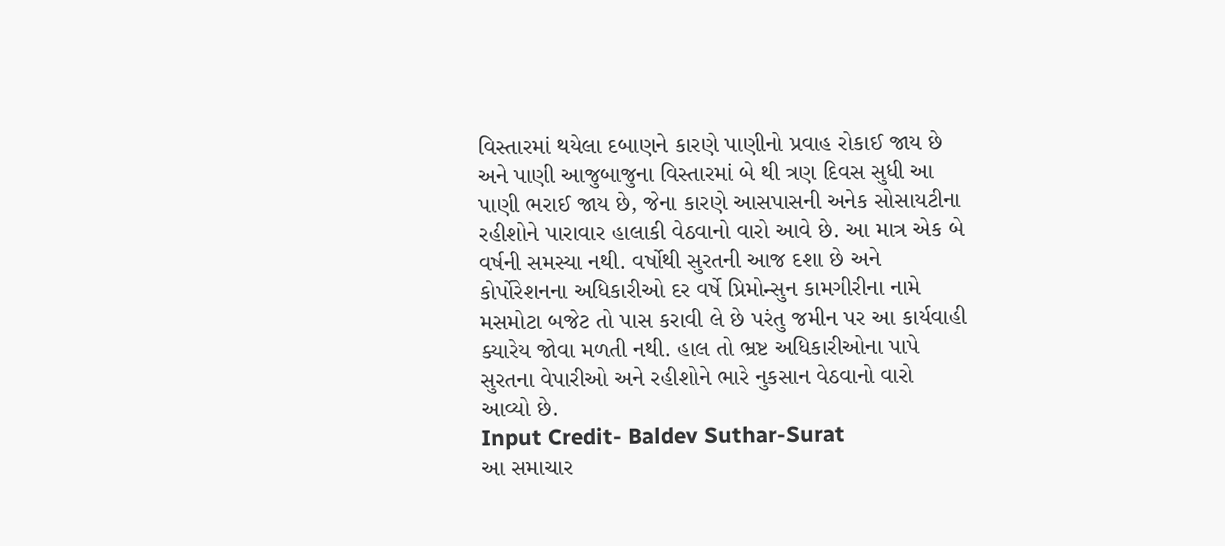વિસ્તારમાં થયેલા દબાણને કારણે પાણીનો પ્રવાહ રોકાઈ જાય છે અને પાણી આજુબાજુના વિસ્તારમાં બે થી ત્રણ દિવસ સુધી આ પાણી ભરાઈ જાય છે, જેના કારણે આસપાસની અનેક સોસાયટીના રહીશોને પારાવાર હાલાકી વેઠવાનો વારો આવે છે. આ માત્ર એક બે વર્ષની સમસ્યા નથી. વર્ષોથી સુરતની આજ દશા છે અને કોર્પોરેશનના અધિકારીઓ દર વર્ષે પ્રિમોન્સુન કામગીરીના નામે મસમોટા બજેટ તો પાસ કરાવી લે છે પરંતુ જમીન પર આ કાર્યવાહી ક્યારેય જોવા મળતી નથી. હાલ તો ભ્રષ્ટ અધિકારીઓના પાપે સુરતના વેપારીઓ અને રહીશોને ભારે નુકસાન વેઠવાનો વારો આવ્યો છે.
Input Credit- Baldev Suthar-Surat
આ સમાચાર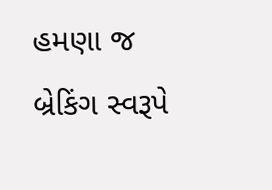હમણા જ બ્રેકિંગ સ્વરૂપે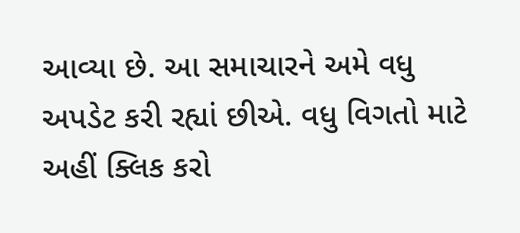આવ્યા છે. આ સમાચારને અમે વધુ અપડેટ કરી રહ્યાં છીએ. વધુ વિગતો માટે અહીં ક્લિક કરો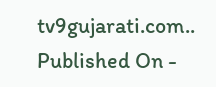tv9gujarati.com..
Published On -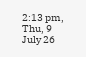2:13 pm, Thu, 9 July 26